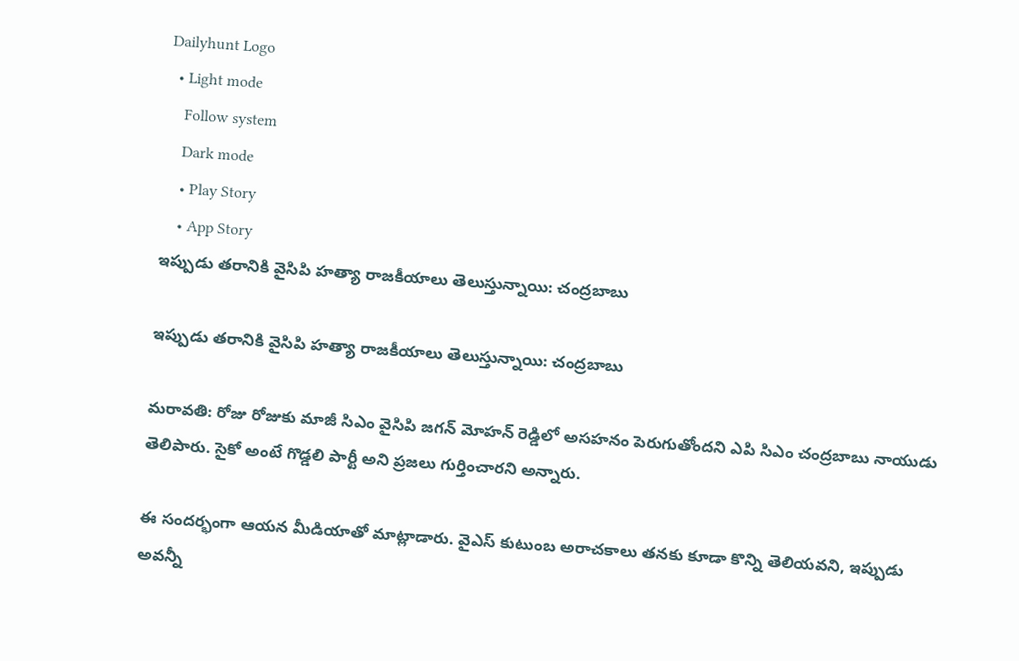Dailyhunt Logo
  • Light mode
    Follow system
    Dark mode
    • Play Story
    • App Story
ఇప్పుడు తరానికి వైసిపి హత్యా రాజకీయాలు తెలుస్తున్నాయి: చంద్రబాబు

ఇప్పుడు తరానికి వైసిపి హత్యా రాజకీయాలు తెలుస్తున్నాయి: చంద్రబాబు

మరావతి: రోజు రోజుకు మాజీ సిఎం వైసిపి జగన్ మోహన్ రెడ్డిలో అసహనం పెరుగుతోందని ఎపి సిఎం చంద్రబాబు నాయుడు తెలిపారు. సైకో అంటే గొడ్డలి పార్టీ అని ప్రజలు గుర్తించారని అన్నారు.

ఈ సందర్భంగా ఆయన మీడియాతో మాట్లాడారు. వైఎస్ కుటుంబ అరాచకాలు తనకు కూడా కొన్ని తెలియవని, ఇప్పుడు అవన్నీ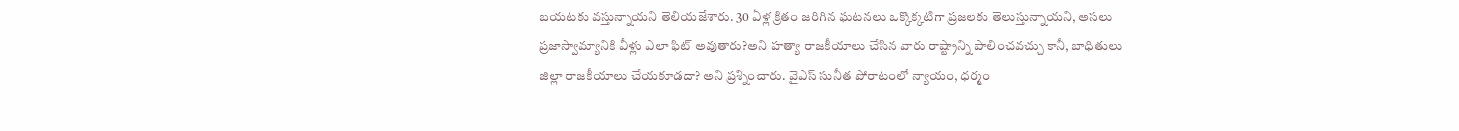బయటకు వస్తున్నాయని తెలియజేశారు. 30 ఏళ్ల క్రితం జరిగిన ఘటనలు ఒక్కొక్కటిగా ప్రజలకు తెలుస్తున్నాయని, అసలు ప్రజాస్వామ్యానికి వీళ్లు ఎలా ఫిట్ అవుతారు?అని హత్యా రాజకీయాలు చేసిన వారు రాష్ట్రాన్ని పాలించవచ్చు కానీ, బాధితులు జిల్లా రాజకీయాలు చేయకూడదా? అని ప్రశ్నించారు. వైఎస్ సునీత పోరాటంలో న్యాయం, ధర్మం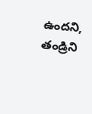ఉందని, తండ్రిని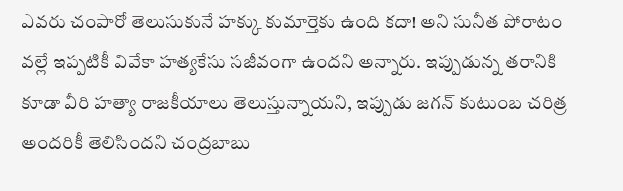ఎవరు చంపారో తెలుసుకునే హక్కు కుమార్తెకు ఉంది కదా! అని సునీత పోరాటం వల్లే ఇప్పటికీ వివేకా హత్యకేసు సజీవంగా ఉందని అన్నారు. ఇప్పుడున్న తరానికి కూడా వీరి హత్యా రాజకీయాలు తెలుస్తున్నాయని, ఇప్పుడు జగన్ కుటుంబ చరిత్ర అందరికీ తెలిసిందని చంద్రబాబు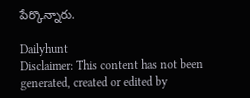పేర్కొన్నారు.

Dailyhunt
Disclaimer: This content has not been generated, created or edited by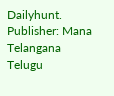Dailyhunt. Publisher: Mana Telangana Telugu